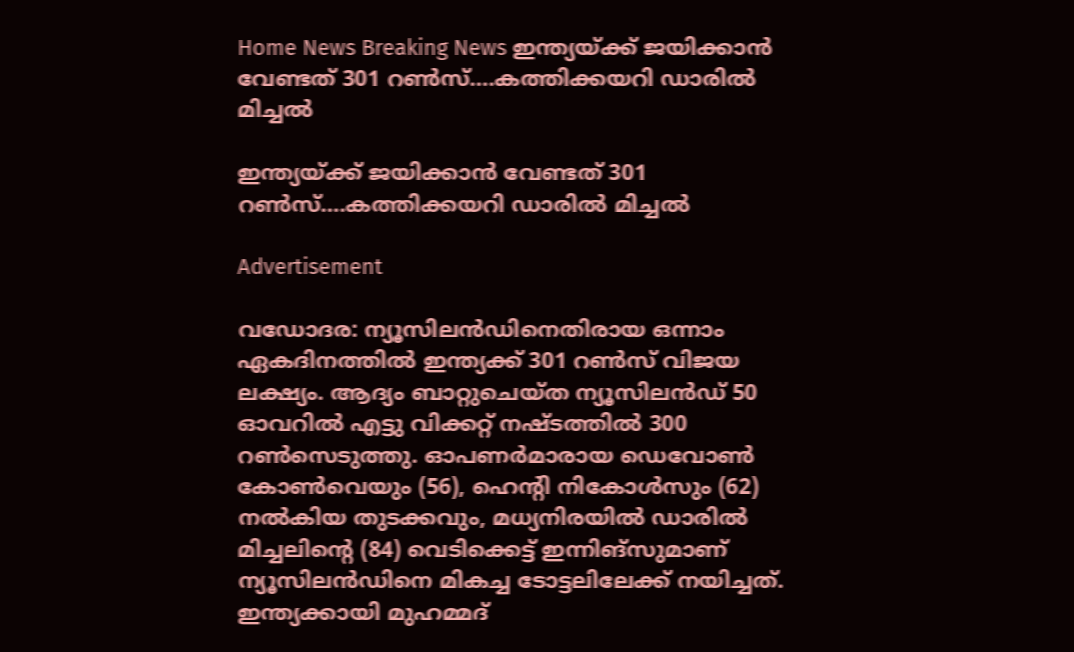Home News Breaking News ഇന്ത്യയ്ക്ക് ജയിക്കാന്‍ വേണ്ടത് 301 റണ്‍സ്….കത്തിക്കയറി ഡാരില്‍ മിച്ചല്‍

ഇന്ത്യയ്ക്ക് ജയിക്കാന്‍ വേണ്ടത് 301 റണ്‍സ്….കത്തിക്കയറി ഡാരില്‍ മിച്ചല്‍

Advertisement

വഡോദര: ന്യൂസിലന്‍ഡിനെതിരായ ഒന്നാം ഏകദിനത്തില്‍ ഇന്ത്യക്ക് 301 റണ്‍സ് വിജയ ലക്ഷ്യം. ആദ്യം ബാറ്റുചെയ്ത ന്യൂസിലന്‍ഡ് 50 ഓവറില്‍ എട്ടു വിക്കറ്റ് നഷ്ടത്തില്‍ 300 റണ്‍സെടുത്തു. ഓപണര്‍മാരായ ഡെവോണ്‍ കോണ്‍വെയും (56), ഹെന്റി നികോള്‍സും (62) നല്‍കിയ തുടക്കവും, മധ്യനിരയില്‍ ഡാരില്‍ മിച്ചലിന്റെ (84) വെടിക്കെട്ട് ഇന്നിങ്‌സുമാണ് ന്യൂസിലന്‍ഡിനെ മികച്ച ടോട്ടലിലേക്ക് നയിച്ചത്. ഇന്ത്യക്കായി മുഹമ്മദ്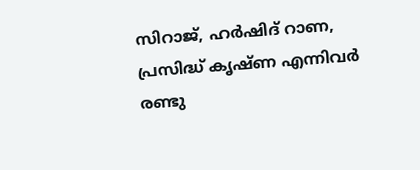സിറാജ്, ഹര്‍ഷിദ് റാണ, പ്രസിദ്ധ് കൃഷ്ണ എന്നിവര്‍ രണ്ടു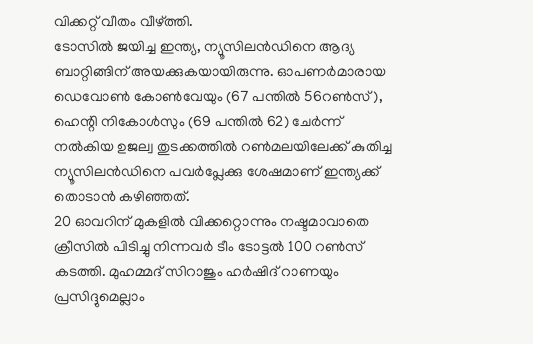വിക്കറ്റ് വീതം വീഴ്ത്തി.
ടോസില്‍ ജയിച്ച ഇന്ത്യ, ന്യൂസിലന്‍ഡിനെ ആദ്യ ബാറ്റിങ്ങിന് അയക്കുകയായിരുന്നു. ഓപണര്‍മാരായ ഡെവോണ്‍ കോണ്‍വേയും (67 പന്തില്‍ 56റണ്‍സ്), ഹെന്റി നികോള്‍സും (69 പന്തില്‍ 62) ചേര്‍ന്ന് നല്‍കിയ ഉജല്വ തുടക്കത്തില്‍ റണ്‍മലയിലേക്ക് കുതിച്ച ന്യൂസിലന്‍ഡിനെ പവര്‍പ്ലേക്കു ശേഷമാണ് ഇന്ത്യക്ക് തൊടാന്‍ കഴിഞ്ഞത്.
20 ഓവറിന് മുകളില്‍ വിക്കറ്റൊന്നും നഷ്ടമാവാതെ ക്രീസില്‍ പിടിച്ചു നിന്നവര്‍ ടീം ടോട്ടല്‍ 100 റണ്‍സ് കടത്തി. മുഹമ്മദ് സിറാജും ഹര്‍ഷിദ് റാണയും പ്രസിദ്ദുമെല്ലാം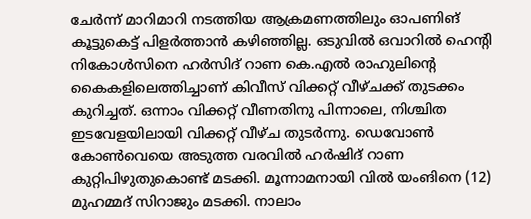ചേര്‍ന്ന് മാറിമാറി നടത്തിയ ആക്രമണത്തിലും ഓപണിങ് കൂട്ടുകെട്ട് പിളര്‍ത്താന്‍ കഴിഞ്ഞില്ല. ഒടുവില്‍ ഒവാറില്‍ ഹെന്റി നികോള്‍സിനെ ഹര്‍സിദ് റാണ കെ.എല്‍ രാഹുലിന്റെ കൈകളിലെത്തിച്ചാണ് കിവീസ് വിക്കറ്റ് വീഴ്ചക്ക് തുടക്കം കുറിച്ചത്. ഒന്നാം വിക്കറ്റ് വീണതിനു പിന്നാലെ, നിശ്ചിത ഇടവേളയിലായി വിക്കറ്റ് വീഴ്ച തുടര്‍ന്നു. ഡെവോണ്‍ കോണ്‍വെയെ അടുത്ത വരവില്‍ ഹര്‍ഷിദ് റാണ കുറ്റിപിഴുതുകൊണ്ട് മടക്കി. മൂന്നാമനായി വില്‍ യംങിനെ (12) മുഹമ്മദ് സിറാജും മടക്കി. നാലാം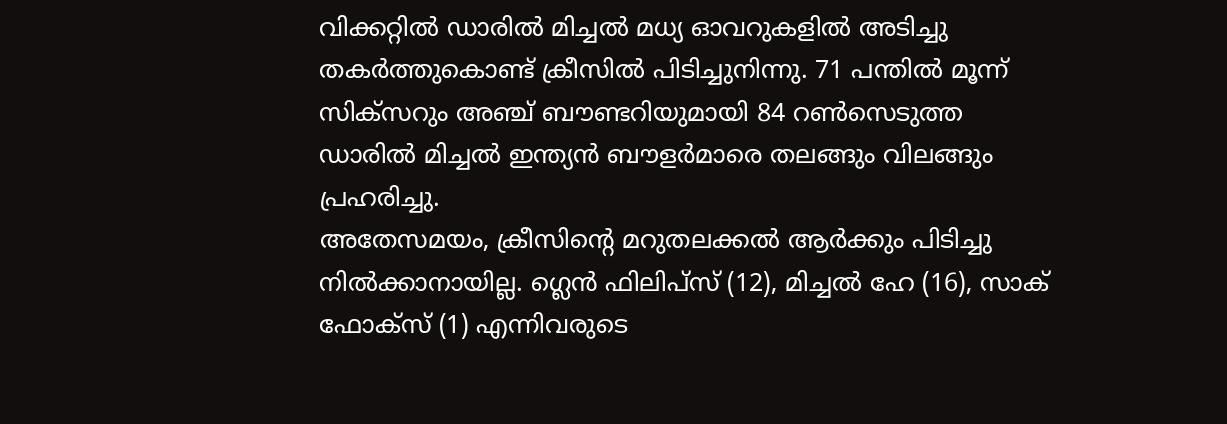വിക്കറ്റില്‍ ഡാരില്‍ മിച്ചല്‍ മധ്യ ഓവറുകളില്‍ അടിച്ചു തകര്‍ത്തുകൊണ്ട് ക്രീസില്‍ പിടിച്ചുനിന്നു. 71 പന്തില്‍ മൂന്ന് സിക്‌സറും അഞ്ച് ബൗണ്ടറിയുമായി 84 റണ്‍സെടുത്ത ഡാരില്‍ മിച്ചല്‍ ഇന്ത്യന്‍ ബൗളര്‍മാരെ തലങ്ങും വിലങ്ങും പ്രഹരിച്ചു.
അതേസമയം, ക്രീസിന്റെ മറുതലക്കല്‍ ആര്‍ക്കും പിടിച്ചു നില്‍ക്കാനായില്ല. ഗ്ലെന്‍ ഫിലിപ്‌സ് (12), മിച്ചല്‍ ഹേ (16), സാക് ഫോക്‌സ് (1) എന്നിവരുടെ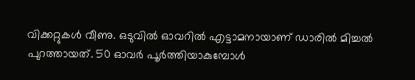വിക്കറ്റുകള്‍ വീണു. ഒടുവില്‍ ഓവറില്‍ എട്ടാമനായാണ് ഡാരില്‍ മിച്ചല്‍ പുറത്തായത്. 50 ഓവര്‍ പൂര്‍ത്തിയാകുമ്പോള്‍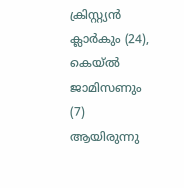ക്രിസ്റ്റ്യന്‍ ക്ലാര്‍കും (24), കെയ്ല്‍ ജാമിസണും (7) ആയിരുന്നു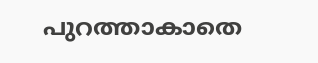പുറത്താകാതെ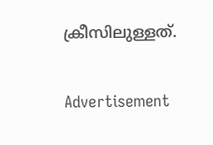ക്രീസിലുള്ളത്.

Advertisement